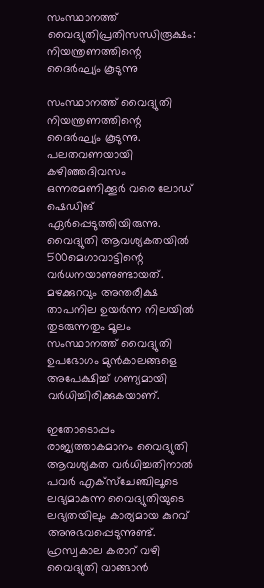സംസ്ഥാനത്ത് വൈദ്യുതിപ്രതിസന്ധിരൂക്ഷം: നിയന്ത്രണത്തിന്റെ ദൈർഘ്യം കൂടുന്നു

സംസ്ഥാനത്ത് വൈദ്യുതി നിയന്ത്രണത്തിന്റെ ദൈർഘ്യം കൂടുന്നു. പലതവണയായി കഴിഞ്ഞദിവസം ഒന്നരമണിക്കൂർ വരെ ലോഡ് ഷെഡിങ് ഏർപ്പെടുത്തിയിരുന്നു. വൈദ്യുതി ആവശ്യകതയിൽ 500മെഗാവാട്ടിന്റെ വർധനയാണുണ്ടായത്. മഴക്കുറവും അന്തരീക്ഷ താപനില ഉയർന്ന നിലയിൽ തുടരുന്നതും മൂലം സംസ്ഥാനത്ത് വൈദ്യുതി ഉപഭോഗം മുൻകാലങ്ങളെ അപേക്ഷിച്ച് ഗണ്യമായി വർധിച്ചിരിക്കുകയാണ്.

ഇതോടൊപ്പം രാജ്യത്താകമാനം വൈദ്യുതി ആവശ്യകത വർധിച്ചതിനാൽ പവർ എക്സ്ചേഞ്ചിലൂടെ ലഭ്യമാകുന്ന വൈദ്യുതിയുടെ ലഭ്യതയിലും കാര്യമായ കുറവ് അനുഭവപ്പെടുന്നുണ്ട്. ഹ്രസ്വകാല കരാറ് വഴി വൈദ്യുതി വാങ്ങാൻ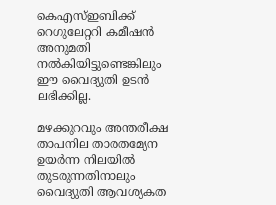കെഎസ്ഇബിക്ക് റെഗുലേറ്ററി കമീഷൻ അനുമതി നൽകിയിട്ടുണ്ടെങ്കിലും ഈ വൈദ്യുതി ഉടൻ ലഭിക്കില്ല.

മഴക്കുറവും അന്തരീക്ഷ താപനില താരതമ്യേന ഉയർന്ന നിലയിൽ തുടരുന്നതിനാലും വൈദ്യുതി ആവശ്യകത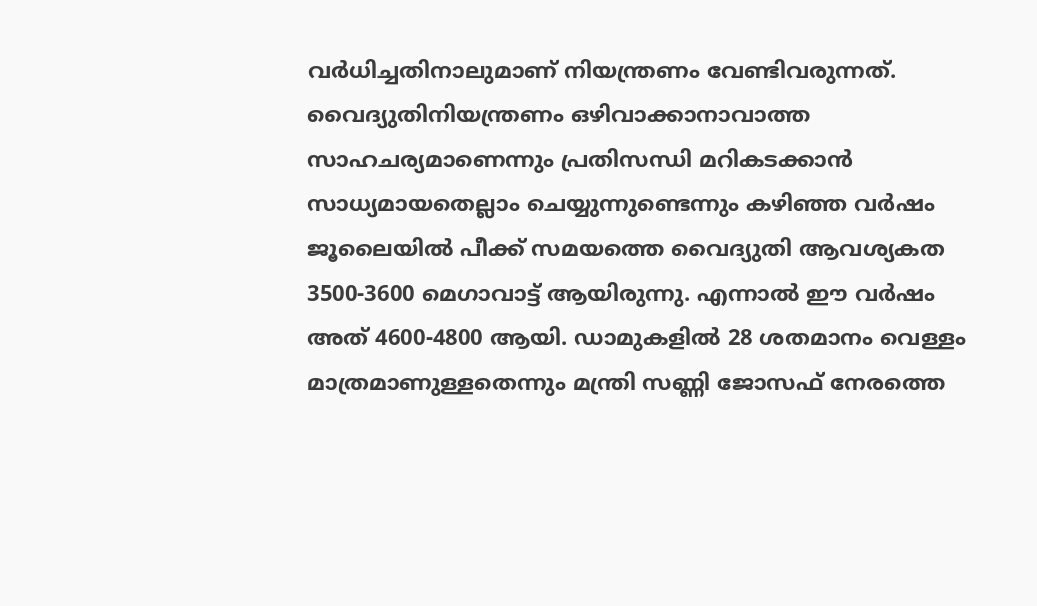വർധിച്ചതിനാലുമാണ് നിയന്ത്രണം വേണ്ടിവരുന്നത്. വൈദ്യുതിനിയന്ത്രണം ഒഴിവാക്കാനാവാത്ത സാഹചര്യമാണെന്നും പ്രതിസന്ധി മറികടക്കാൻ സാധ്യമായതെല്ലാം ചെയ്യുന്നുണ്ടെന്നും കഴിഞ്ഞ വർഷം ജൂലൈയിൽ പീക്ക് സമയത്തെ വൈദ്യുതി ആവശ്യകത 3500-3600 മെഗാവാട്ട് ആയിരുന്നു. എന്നാൽ ഈ വർഷം അത് 4600-4800 ആയി. ഡാമുകളിൽ 28 ശതമാനം വെള്ളം മാത്രമാണുള്ളതെന്നും മന്ത്രി സണ്ണി ജോസഫ് നേരത്തെ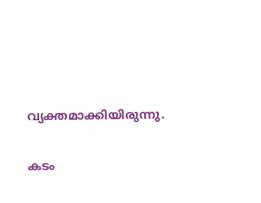വ്യക്തമാക്കിയിരുന്നു.

കടം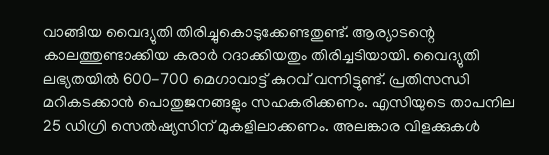വാങ്ങിയ വൈദ്യുതി തിരിച്ചുകൊടുക്കേണ്ടതുണ്ട്. ആര്യാടന്റെ കാലത്തുണ്ടാക്കിയ കരാർ റദാക്കിയതും തിരിച്ചടിയായി. വൈദ്യുതി ലഭ്യതയിൽ 600-700 മെഗാവാട്ട് കുറവ് വന്നിട്ടുണ്ട്. പ്രതിസന്ധി മറികടക്കാൻ പൊതുജനങ്ങളും സഹകരിക്കണം. എസിയുടെ താപനില 25 ഡിഗ്രി സെൽഷ്യസിന് മുകളിലാക്കണം. അലങ്കാര വിളക്കുകൾ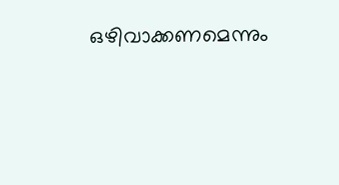ഒഴിവാക്കണമെന്നും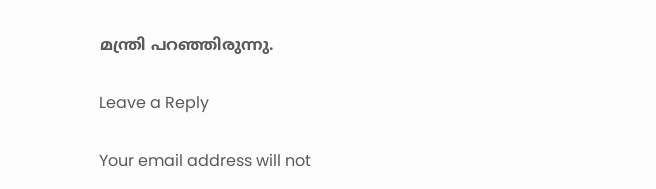മന്ത്രി പറഞ്ഞിരുന്നു.

Leave a Reply

Your email address will not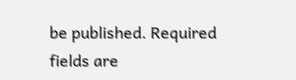be published. Required fields are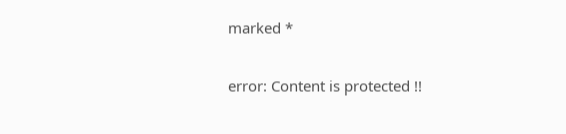marked *

error: Content is protected !!